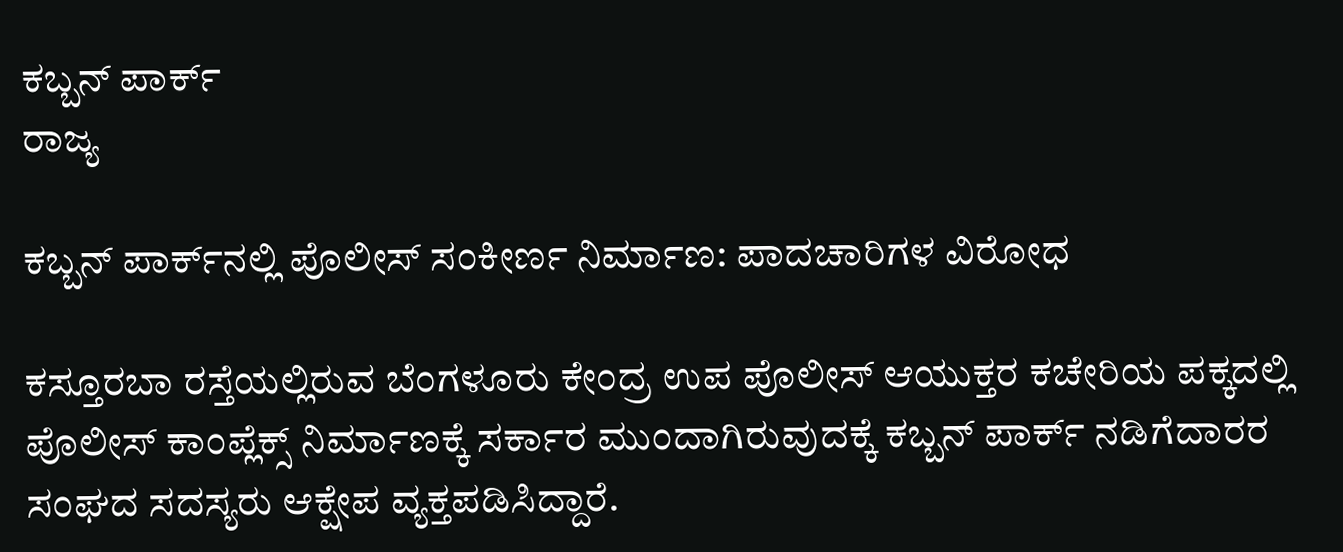ಕಬ್ಬನ್ ಪಾರ್ಕ್‌
ರಾಜ್ಯ

ಕಬ್ಬನ್ ಪಾರ್ಕ್‌ನಲ್ಲಿ ಪೊಲೀಸ್ ಸಂಕೀರ್ಣ ನಿರ್ಮಾಣ: ಪಾದಚಾರಿಗಳ ವಿರೋಧ

ಕಸ್ತೂರಬಾ ರಸ್ತೆಯಲ್ಲಿರುವ ಬೆಂಗಳೂರು ಕೇಂದ್ರ ಉಪ ಪೊಲೀಸ್ ಆಯುಕ್ತರ ಕಚೇರಿಯ ಪಕ್ಕದಲ್ಲಿ ಪೊಲೀಸ್ ಕಾಂಪ್ಲೆಕ್ಸ್ ನಿರ್ಮಾಣಕ್ಕೆ ಸರ್ಕಾರ ಮುಂದಾಗಿರುವುದಕ್ಕೆ ಕಬ್ಬನ್ ಪಾರ್ಕ್ ನಡಿಗೆದಾರರ ಸಂಘದ ಸದಸ್ಯರು ಆಕ್ಷೇಪ ವ್ಯಕ್ತಪಡಿಸಿದ್ದಾರೆ.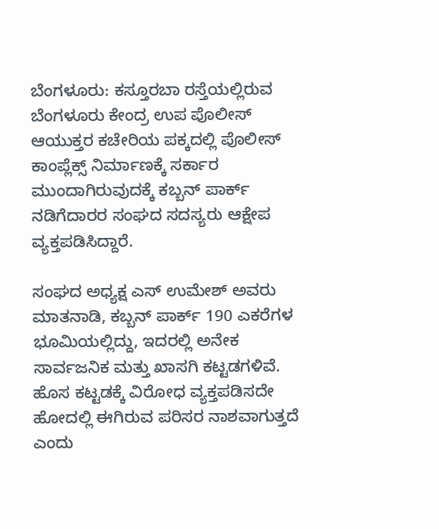ಬೆಂಗಳೂರು: ಕಸ್ತೂರಬಾ ರಸ್ತೆಯಲ್ಲಿರುವ ಬೆಂಗಳೂರು ಕೇಂದ್ರ ಉಪ ಪೊಲೀಸ್ ಆಯುಕ್ತರ ಕಚೇರಿಯ ಪಕ್ಕದಲ್ಲಿ ಪೊಲೀಸ್ ಕಾಂಪ್ಲೆಕ್ಸ್ ನಿರ್ಮಾಣಕ್ಕೆ ಸರ್ಕಾರ ಮುಂದಾಗಿರುವುದಕ್ಕೆ ಕಬ್ಬನ್ ಪಾರ್ಕ್ ನಡಿಗೆದಾರರ ಸಂಘದ ಸದಸ್ಯರು ಆಕ್ಷೇಪ ವ್ಯಕ್ತಪಡಿಸಿದ್ದಾರೆ.

ಸಂಘದ ಅಧ್ಯಕ್ಷ ಎಸ್ ಉಮೇಶ್ ಅವರು ಮಾತನಾಡಿ, ಕಬ್ಬನ್ ಪಾರ್ಕ್ 190 ಎಕರೆಗಳ ಭೂಮಿಯಲ್ಲಿದ್ದು, ಇದರಲ್ಲಿ ಅನೇಕ ಸಾರ್ವಜನಿಕ ಮತ್ತು ಖಾಸಗಿ ಕಟ್ಟಡಗಳಿವೆ. ಹೊಸ ಕಟ್ಟಡಕ್ಕೆ ವಿರೋಧ ವ್ಯಕ್ತಪಡಿಸದೇ ಹೋದಲ್ಲಿ ಈಗಿರುವ ಪರಿಸರ ನಾಶವಾಗುತ್ತದೆ ಎಂದು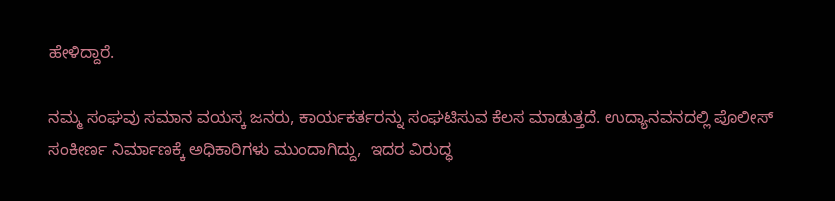ಹೇಳಿದ್ದಾರೆ.

ನಮ್ಮ ಸಂಘವು ಸಮಾನ ವಯಸ್ಕ ಜನರು, ಕಾರ್ಯಕರ್ತರನ್ನು ಸಂಘಟಿಸುವ ಕೆಲಸ ಮಾಡುತ್ತದೆ. ಉದ್ಯಾನವನದಲ್ಲಿ ಪೊಲೀಸ್ ಸಂಕೀರ್ಣ ನಿರ್ಮಾಣಕ್ಕೆ ಅಧಿಕಾರಿಗಳು ಮುಂದಾಗಿದ್ದು,  ಇದರ ವಿರುದ್ಧ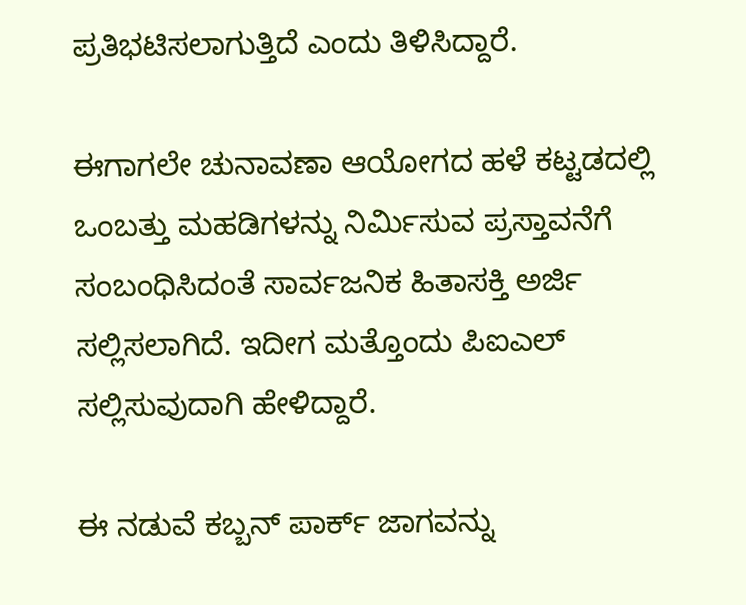ಪ್ರತಿಭಟಿಸಲಾಗುತ್ತಿದೆ ಎಂದು ತಿಳಿಸಿದ್ದಾರೆ.

ಈಗಾಗಲೇ ಚುನಾವಣಾ ಆಯೋಗದ ಹಳೆ ಕಟ್ಟಡದಲ್ಲಿ ಒಂಬತ್ತು ಮಹಡಿಗಳನ್ನು ನಿರ್ಮಿಸುವ ಪ್ರಸ್ತಾವನೆಗೆ ಸಂಬಂಧಿಸಿದಂತೆ ಸಾರ್ವಜನಿಕ ಹಿತಾಸಕ್ತಿ ಅರ್ಜಿ ಸಲ್ಲಿಸಲಾಗಿದೆ. ಇದೀಗ ಮತ್ತೊಂದು ಪಿಐಎಲ್ ಸಲ್ಲಿಸುವುದಾಗಿ ಹೇಳಿದ್ದಾರೆ.

ಈ ನಡುವೆ ಕಬ್ಬನ್ ಪಾರ್ಕ್ ಜಾಗವನ್ನು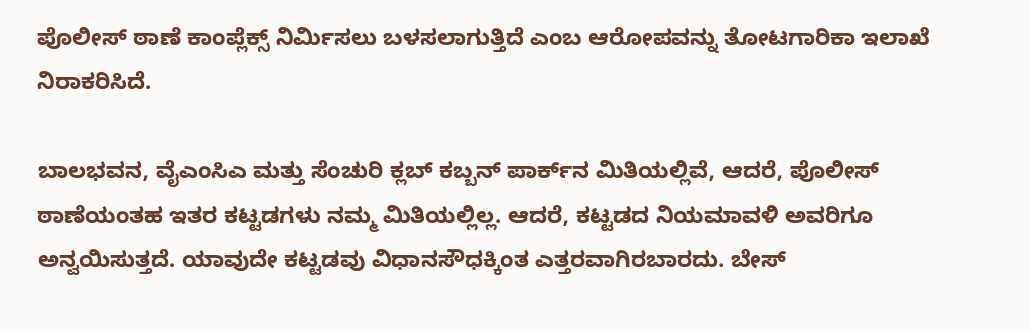ಪೊಲೀಸ್ ಠಾಣೆ ಕಾಂಪ್ಲೆಕ್ಸ್ ನಿರ್ಮಿಸಲು ಬಳಸಲಾಗುತ್ತಿದೆ ಎಂಬ ಆರೋಪವನ್ನು ತೋಟಗಾರಿಕಾ ಇಲಾಖೆ ನಿರಾಕರಿಸಿದೆ.

ಬಾಲಭವನ, ವೈಎಂಸಿಎ ಮತ್ತು ಸೆಂಚುರಿ ಕ್ಲಬ್ ಕಬ್ಬನ್ ಪಾರ್ಕ್‌ನ ಮಿತಿಯಲ್ಲಿವೆ, ಆದರೆ, ಪೊಲೀಸ್ ಠಾಣೆಯಂತಹ ಇತರ ಕಟ್ಟಡಗಳು ನಮ್ಮ ಮಿತಿಯಲ್ಲಿಲ್ಲ. ಆದರೆ, ಕಟ್ಟಡದ ನಿಯಮಾವಳಿ ಅವರಿಗೂ ಅನ್ವಯಿಸುತ್ತದೆ. ಯಾವುದೇ ಕಟ್ಟಡವು ವಿಧಾನಸೌಧಕ್ಕಿಂತ ಎತ್ತರವಾಗಿರಬಾರದು. ಬೇಸ್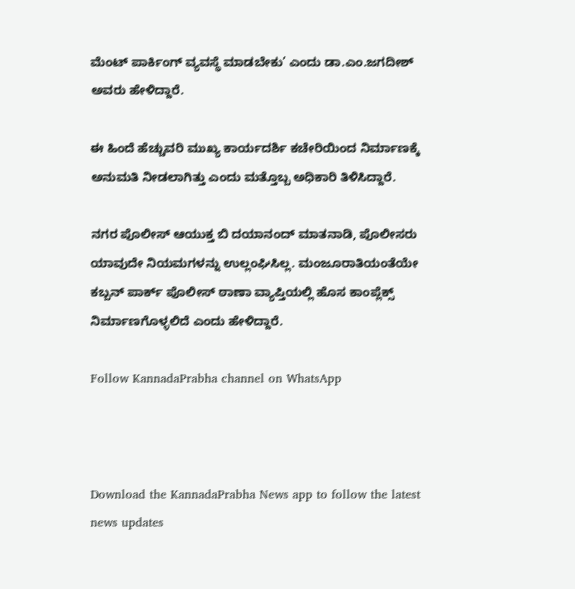ಮೆಂಟ್ ಪಾರ್ಕಿಂಗ್ ವ್ಯವಸ್ಥೆ ಮಾಡಬೇಕು’ ಎಂದು ಡಾ.ಎಂ.ಜಗದೀಶ್ ಅವರು ಹೇಳಿದ್ದಾರೆ.

ಈ ಹಿಂದೆ ಹೆಚ್ಚುವರಿ ಮುಖ್ಯ ಕಾರ್ಯದರ್ಶಿ ಕಚೇರಿಯಿಂದ ನಿರ್ಮಾಣಕ್ಕೆ ಅನುಮತಿ ನೀಡಲಾಗಿತ್ತು ಎಂದು ಮತ್ತೊಬ್ಬ ಅಧಿಕಾರಿ ತಿಳಿಸಿದ್ದಾರೆ.

ನಗರ ಪೊಲೀಸ್ ಆಯುಕ್ತ ಬಿ ದಯಾನಂದ್ ಮಾತನಾಡಿ, ಪೊಲೀಸರು ಯಾವುದೇ ನಿಯಮಗಳನ್ನು ಉಲ್ಲಂಘಿಸಿಲ್ಲ. ಮಂಜೂರಾತಿಯಂತೆಯೇ ಕಬ್ಬನ್ ಪಾರ್ಕ್ ಪೊಲೀಸ್ ಠಾಣಾ ವ್ಯಾಪ್ತಿಯಲ್ಲಿ ಹೊಸ ಕಾಂಪ್ಲೆಕ್ಸ್ ನಿರ್ಮಾಣಗೊಳ್ಳಲಿದೆ ಎಂದು ಹೇಳಿದ್ದಾರೆ.

Follow KannadaPrabha channel on WhatsApp



Download the KannadaPrabha News app to follow the latest news updates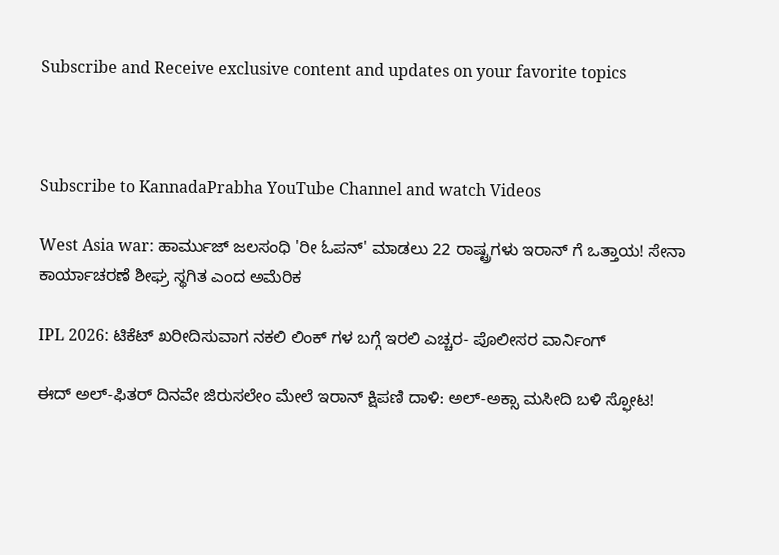Subscribe and Receive exclusive content and updates on your favorite topics



Subscribe to KannadaPrabha YouTube Channel and watch Videos

West Asia war: ಹಾರ್ಮುಜ್ ಜಲಸಂಧಿ 'ರೀ ಓಪನ್' ಮಾಡಲು 22 ರಾಷ್ಟ್ರಗಳು ಇರಾನ್ ಗೆ ಒತ್ತಾಯ! ಸೇನಾ ಕಾರ್ಯಾಚರಣೆ ಶೀಘ್ರ ಸ್ಥಗಿತ ಎಂದ ಅಮೆರಿಕ

IPL 2026: ಟಿಕೆಟ್ ಖರೀದಿಸುವಾಗ ನಕಲಿ ಲಿಂಕ್ ಗಳ ಬಗ್ಗೆ ಇರಲಿ ಎಚ್ಚರ- ಪೊಲೀಸರ ವಾರ್ನಿಂಗ್

ಈದ್ ಅಲ್-ಫಿತರ್‌ ದಿನವೇ ಜಿರುಸಲೇಂ ಮೇಲೆ ಇರಾನ್ ಕ್ಷಿಪಣಿ ದಾಳಿ: ಅಲ್-ಅಕ್ಸಾ ಮಸೀದಿ ಬಳಿ ಸ್ಫೋಟ!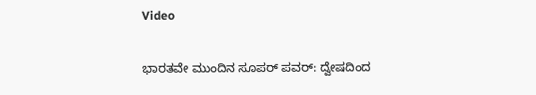Video

ಭಾರತವೇ ಮುಂದಿನ ಸೂಪರ್ ಪವರ್: ದ್ವೇಷದಿಂದ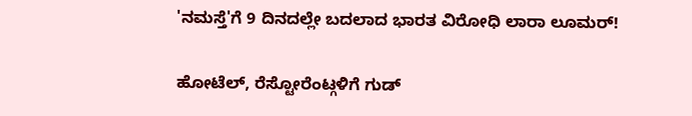'ನಮಸ್ತೆ'ಗೆ 9 ದಿನದಲ್ಲೇ ಬದಲಾದ ಭಾರತ ವಿರೋಧಿ ಲಾರಾ ಲೂಮರ್!

ಹೋಟೆಲ್, ರೆಸ್ಟೋರೆಂಟ್ಗಳಿಗೆ ಗುಡ್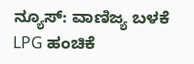ನ್ಯೂಸ್: ವಾಣಿಜ್ಯ ಬಳಕೆ LPG ಹಂಚಿಕೆ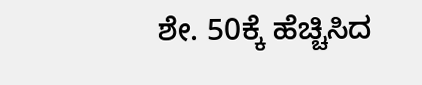ಶೇ. 50ಕ್ಕೆ ಹೆಚ್ಚಿಸಿದ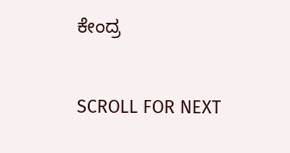ಕೇಂದ್ರ

SCROLL FOR NEXT